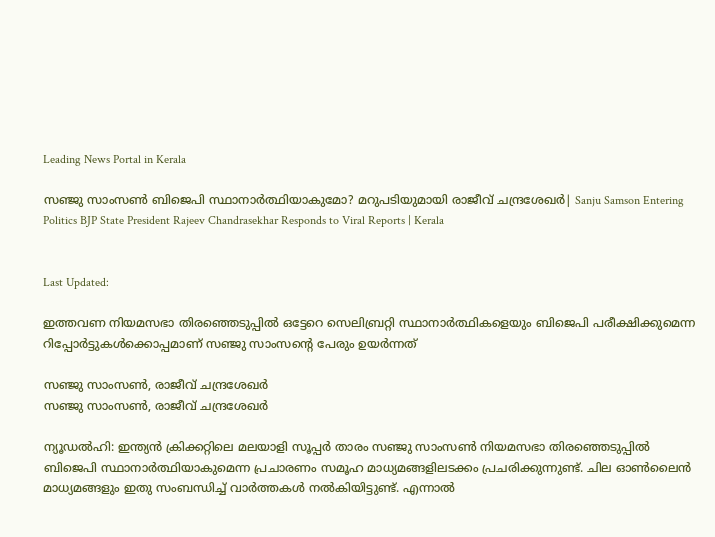Leading News Portal in Kerala

സഞ്ജു സാംസൺ ബിജെപി സ്ഥാനാർത്ഥിയാകുമോ? മറുപടിയുമായി രാജീവ് ചന്ദ്രശേഖർ| Sanju Samson Entering Politics BJP State President Rajeev Chandrasekhar Responds to Viral Reports | Kerala


Last Updated:

ഇത്തവണ നിയമസഭാ തിരഞ്ഞെടുപ്പിൽ‌ ഒട്ടേറെ സെലിബ്രറ്റി സ്ഥാനാർത്ഥികളെയും ബിജെപി പരീക്ഷിക്കുമെന്ന റിപ്പോർട്ടുകൾക്കൊപ്പമാണ് സഞ്ജു സാംസന്റെ പേരും ഉയർന്നത്

സഞ്ജു സാംസൺ, രാജീവ് ചന്ദ്രശേഖർ
സഞ്ജു സാംസൺ, രാജീവ് ചന്ദ്രശേഖർ

ന്യൂഡൽഹി: ഇന്ത്യൻ ക്രിക്കറ്റിലെ മലയാളി സൂപ്പർ താരം സഞ്ജു സാംസൺ നിയമസഭാ തിരഞ്ഞെടുപ്പിൽ ബിജെപി സ്ഥാനാർത്ഥിയാകുമെന്ന പ്രചാരണം സമൂഹ മാധ്യമങ്ങളിലടക്കം പ്രചരിക്കുന്നുണ്ട്. ചില ഓൺലൈൻ മാധ്യമങ്ങളും ഇതു സംബന്ധിച്ച് വാർത്തകൾ നൽകിയിട്ടുണ്ട്. എന്നാൽ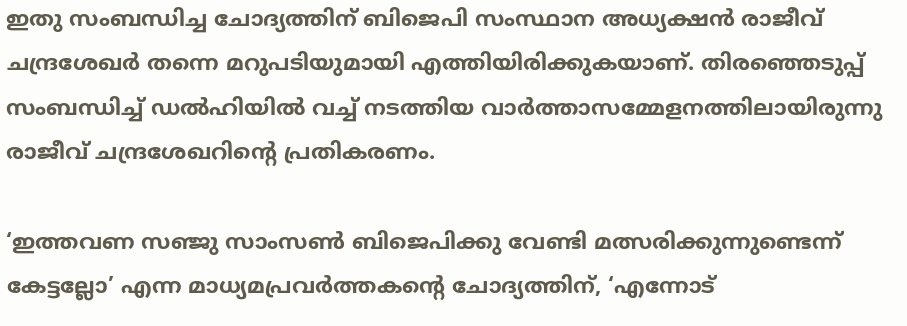ഇതു സംബന്ധിച്ച ചോദ്യത്തിന് ബിജെപി സംസ്ഥാന അധ്യക്ഷൻ രാജീവ് ചന്ദ്രശേഖർ തന്നെ മറുപടിയുമായി എത്തിയിരിക്കുകയാണ്. തിരഞ്ഞെടുപ്പ് സംബന്ധിച്ച് ഡൽഹിയിൽ വച്ച് നടത്തിയ വാർത്താസമ്മേളനത്തിലായിരുന്നു രാജീവ് ചന്ദ്രശേഖറിന്റെ പ്രതികരണം.

‘ഇത്തവണ സഞ്ജു സാംസൺ ബിജെപിക്കു വേണ്ടി മത്സരിക്കുന്നുണ്ടെന്ന് കേട്ടല്ലോ’ എന്ന മാധ്യമപ്രവർത്തകന്റെ ചോദ്യത്തിന്, ‘എന്നോട്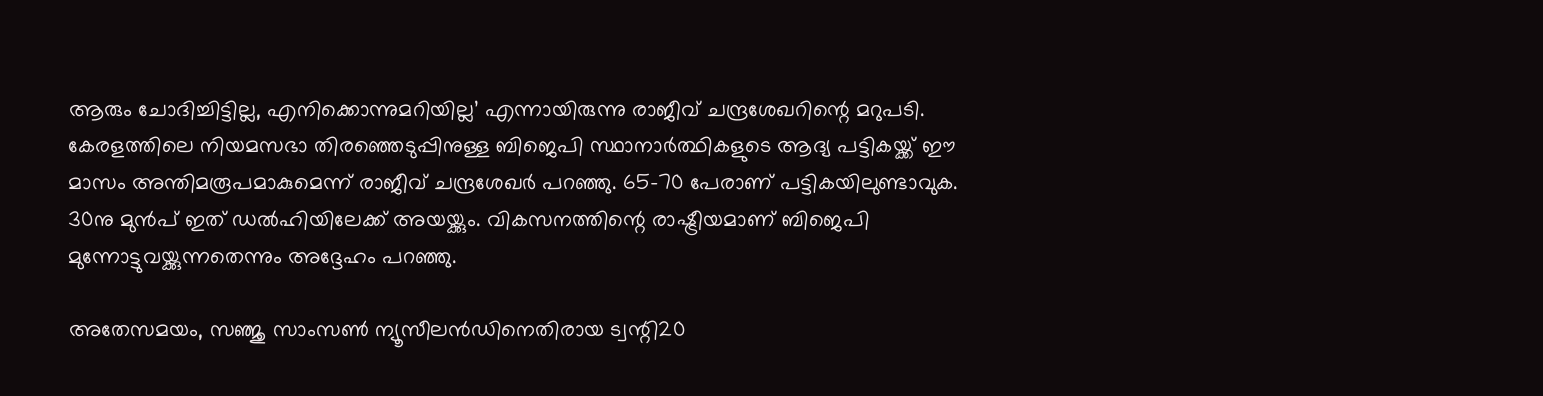ആരും ചോദിച്ചിട്ടില്ല, എനിക്കൊന്നുമറിയില്ല’ എന്നായിരുന്നു രാജീവ് ചന്ദ്രശേഖറിന്റെ മറുപടി. കേരളത്തിലെ നിയമസഭാ തിരഞ്ഞെടുപ്പിനുള്ള ബിജെപി സ്ഥാനാർത്ഥികളുടെ ആദ്യ പട്ടികയ്ക്ക് ഈ മാസം അന്തിമരൂപമാകുമെന്ന് രാജീവ് ചന്ദ്രശേഖർ പറഞ്ഞു. 65-70 പേരാണ് പട്ടികയിലുണ്ടാവുക. 30നു മുൻപ് ഇത് ഡൽഹിയിലേക്ക് അയയ്ക്കും. വികസനത്തിന്റെ രാഷ്ട്രീയമാണ് ബിജെപി മുന്നോട്ടുവയ്ക്കുന്നതെന്നും അദ്ദേഹം പറഞ്ഞു.

അതേസമയം, സഞ്ജു സാംസൺ ന്യൂസീലൻഡിനെതിരായ ട്വന്റി20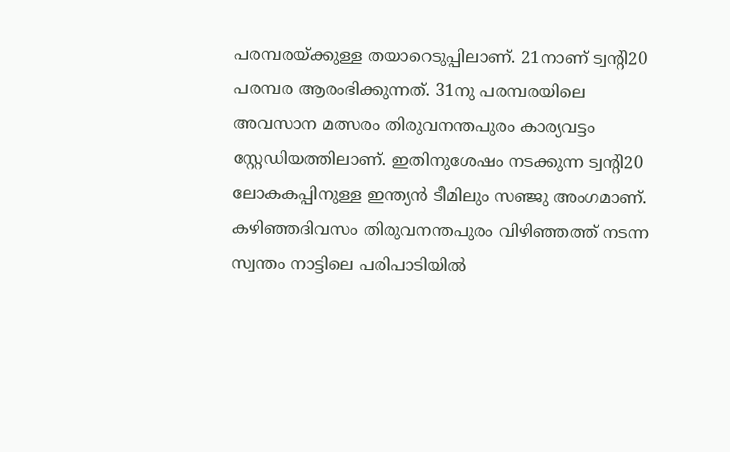പരമ്പരയ്ക്കുള്ള തയാറെടുപ്പിലാണ്. 21നാണ് ട്വന്റി20 പരമ്പര ആരംഭിക്കുന്നത്. 31നു പരമ്പരയിലെ അവസാന മത്സരം തിരുവനന്തപുരം കാര്യവട്ടം സ്റ്റേഡിയത്തിലാണ്. ഇതിനുശേഷം നടക്കുന്ന ട്വന്റി20 ലോകകപ്പിനുള്ള ഇന്ത്യൻ ടീമിലും സഞ്ജു അംഗമാണ്. കഴിഞ്ഞദിവസം തിരുവനന്തപുരം വിഴിഞ്ഞത്ത് നടന്ന സ്വന്തം നാട്ടിലെ പരിപാടിയിൽ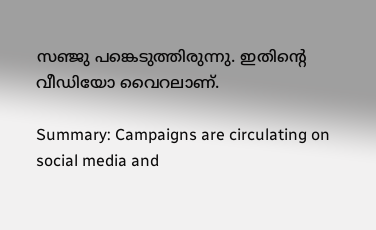സഞ്ജു പങ്കെടുത്തിരുന്നു. ഇതിന്റെ വീഡിയോ വൈറലാണ്.

Summary: Campaigns are circulating on social media and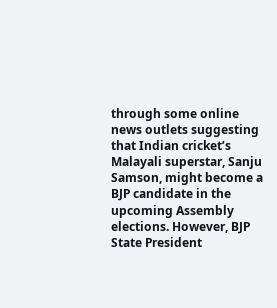through some online news outlets suggesting that Indian cricket’s Malayali superstar, Sanju Samson, might become a BJP candidate in the upcoming Assembly elections. However, BJP State President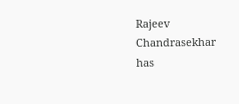Rajeev Chandrasekhar has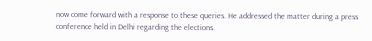now come forward with a response to these queries. He addressed the matter during a press conference held in Delhi regarding the elections.